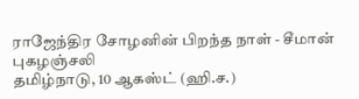ராஜேந்திர சோழனின் பிறந்த நாள் - சீமான் புகழஞ்சலி
தமிழ்நாடு, 10 ஆகஸ்ட் (ஹி.ச.)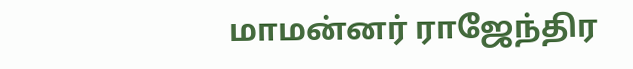மாமன்னர் ராஜேந்திர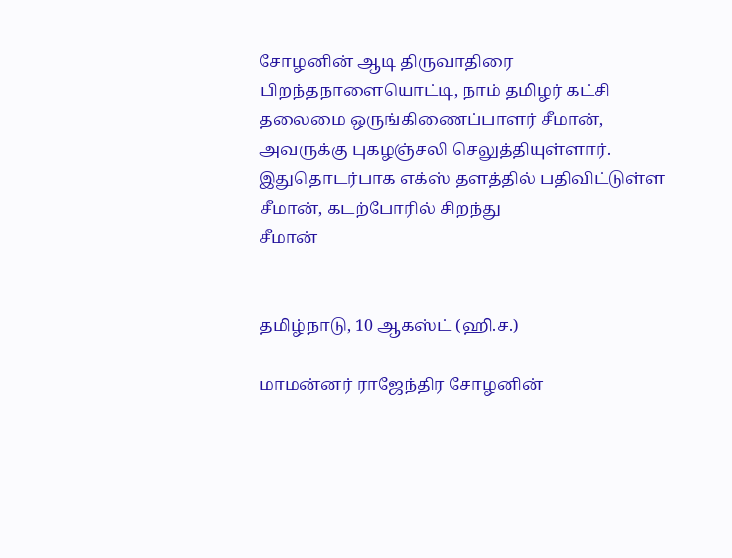சோழனின் ஆடி திருவாதிரை பிறந்தநாளையொட்டி, நாம் தமிழர் கட்சி தலைமை ஒருங்கிணைப்பாளர் சீமான், அவருக்கு புகழஞ்சலி செலுத்தியுள்ளார். இதுதொடர்பாக எக்ஸ் தளத்தில் பதிவிட்டுள்ள சீமான், கடற்போரில் சிறந்து
சீமான்


தமிழ்நாடு, 10 ஆகஸ்ட் (ஹி.ச.)

மாமன்னர் ராஜேந்திர சோழனின்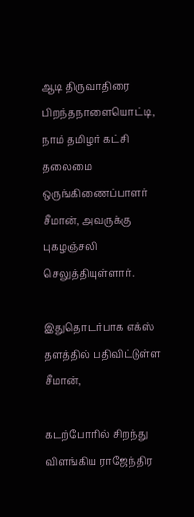ஆடி திருவாதிரை பிறந்தநாளையொட்டி, நாம் தமிழர் கட்சி தலைமை ஒருங்கிணைப்பாளர் சீமான், அவருக்கு புகழஞ்சலி செலுத்தியுள்ளார்.

இதுதொடர்பாக எக்ஸ் தளத்தில் பதிவிட்டுள்ள சீமான்,

கடற்போரில் சிறந்து விளங்கிய ராஜேந்திர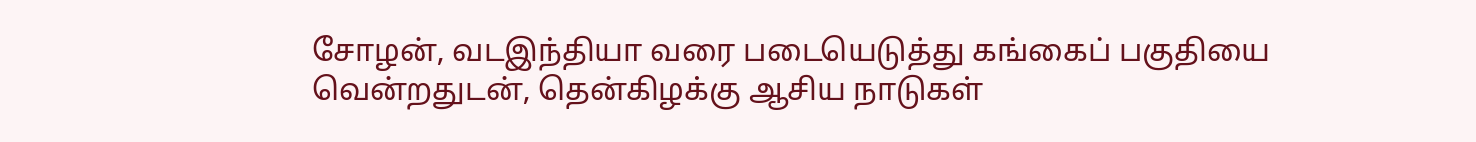சோழன், வடஇந்தியா வரை படையெடுத்து கங்கைப் பகுதியை வென்றதுடன், தென்கிழக்கு ஆசிய நாடுகள்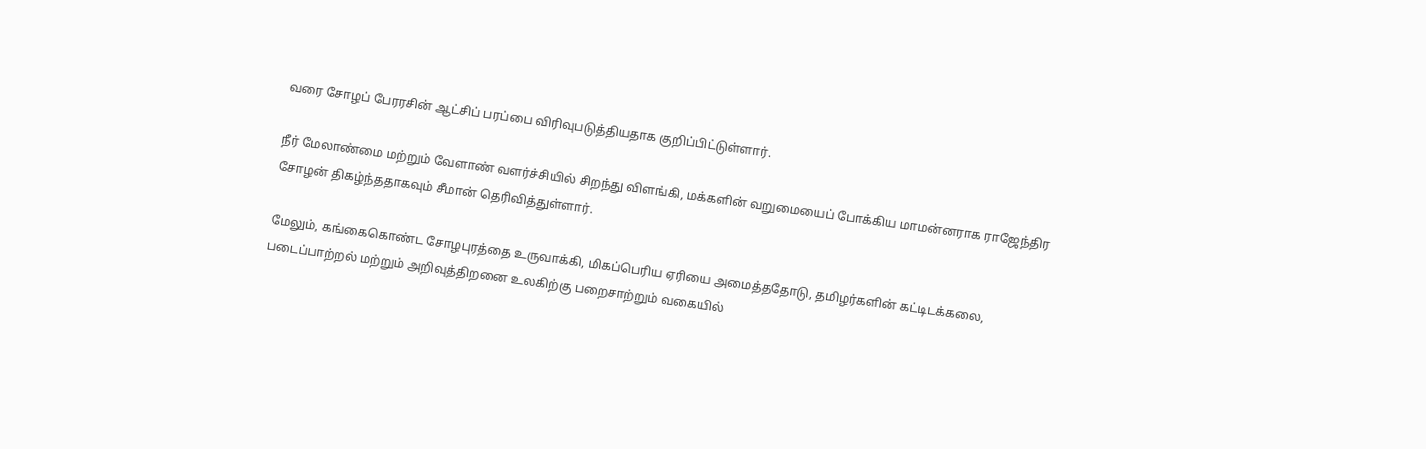வரை சோழப் பேரரசின் ஆட்சிப் பரப்பை விரிவுபடுத்தியதாக குறிப்பிட்டுள்ளார்.

நீர் மேலாண்மை மற்றும் வேளாண் வளர்ச்சியில் சிறந்து விளங்கி, மக்களின் வறுமையைப் போக்கிய மாமன்னராக ராஜேந்திர சோழன் திகழ்ந்ததாகவும் சீமான் தெரிவித்துள்ளார்.

மேலும், கங்கைகொண்ட சோழபுரத்தை உருவாக்கி, மிகப்பெரிய ஏரியை அமைத்ததோடு, தமிழர்களின் கட்டிடக்கலை, படைப்பாற்றல் மற்றும் அறிவுத்திறனை உலகிற்கு பறைசாற்றும் வகையில்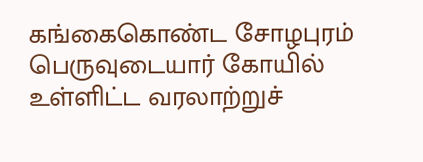கங்கைகொண்ட சோழபுரம் பெருவுடையார் கோயில் உள்ளிட்ட வரலாற்றுச்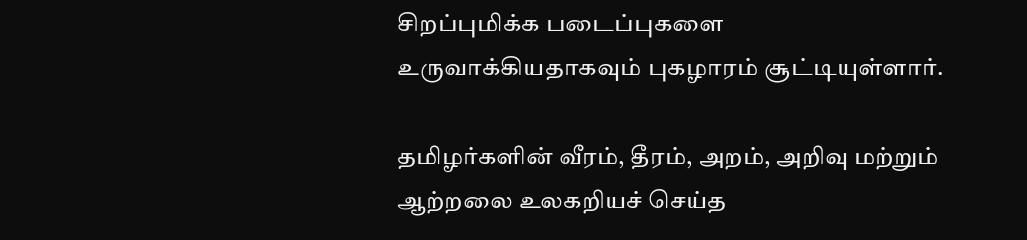சிறப்புமிக்க படைப்புகளை உருவாக்கியதாகவும் புகழாரம் சூட்டியுள்ளார்.

தமிழர்களின் வீரம், தீரம், அறம், அறிவு மற்றும் ஆற்றலை உலகறியச் செய்த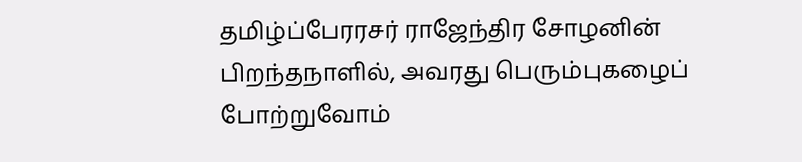தமிழ்ப்பேரரசர் ராஜேந்திர சோழனின் பிறந்தநாளில், அவரது பெரும்புகழைப் போற்றுவோம்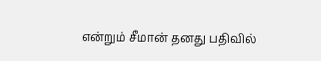என்றும் சீமான் தனது பதிவில்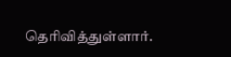தெரிவித்துள்ளார்.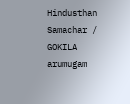Hindusthan Samachar / GOKILA arumugam